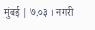मुंबई | ७.०३ । नगरी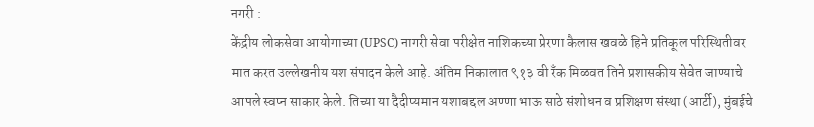नगरी :
केंद्रीय लोकसेवा आयोगाच्या (UPSC) नागरी सेवा परीक्षेत नाशिकच्या प्रेरणा कैलास खवळे हिने प्रतिकूल परिस्थितीवर मात करत उल्लेखनीय यश संपादन केले आहे. अंतिम निकालात ९१३ वी रॅंक मिळवत तिने प्रशासकीय सेवेत जाण्याचे आपले स्वप्न साकार केले. तिच्या या दैदीप्यमान यशाबद्दल अण्णा भाऊ साठे संशोधन व प्रशिक्षण संस्था (आर्टी), मुंबईचे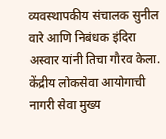व्यवस्थापकीय संचालक सुनील वारे आणि निबंधक इंदिरा अस्वार यांनी तिचा गौरव केला.
केंद्रीय लोकसेवा आयोगाची नागरी सेवा मुख्य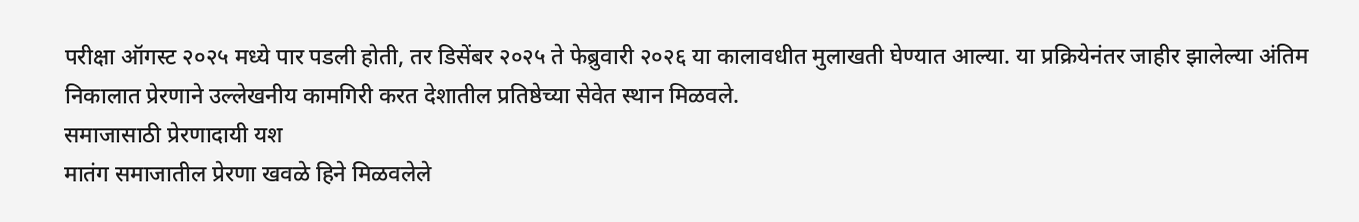परीक्षा ऑगस्ट २०२५ मध्ये पार पडली होती, तर डिसेंबर २०२५ ते फेब्रुवारी २०२६ या कालावधीत मुलाखती घेण्यात आल्या. या प्रक्रियेनंतर जाहीर झालेल्या अंतिम निकालात प्रेरणाने उल्लेखनीय कामगिरी करत देशातील प्रतिष्ठेच्या सेवेत स्थान मिळवले.
समाजासाठी प्रेरणादायी यश
मातंग समाजातील प्रेरणा खवळे हिने मिळवलेले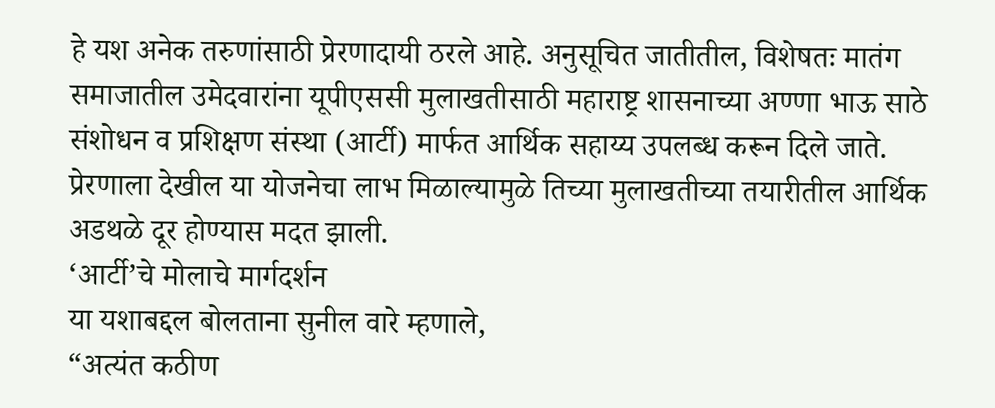हे यश अनेक तरुणांसाठी प्रेरणादायी ठरले आहे. अनुसूचित जातीतील, विशेषतः मातंग समाजातील उमेदवारांना यूपीएससी मुलाखतीसाठी महाराष्ट्र शासनाच्या अण्णा भाऊ साठे संशोधन व प्रशिक्षण संस्था (आर्टी) मार्फत आर्थिक सहाय्य उपलब्ध करून दिले जाते. प्रेरणाला देखील या योजनेचा लाभ मिळाल्यामुळे तिच्या मुलाखतीच्या तयारीतील आर्थिक अडथळे दूर होण्यास मदत झाली.
‘आर्टी’चे मोलाचे मार्गदर्शन
या यशाबद्दल बोलताना सुनील वारे म्हणाले,
“अत्यंत कठीण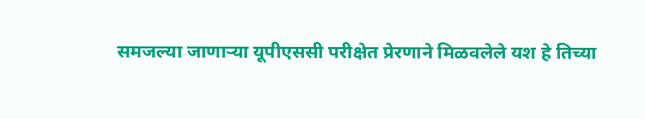समजल्या जाणाऱ्या यूपीएससी परीक्षेत प्रेरणाने मिळवलेले यश हे तिच्या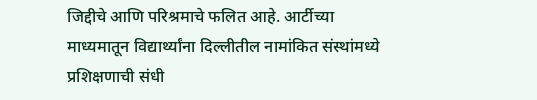जिद्दीचे आणि परिश्रमाचे फलित आहे. आर्टीच्या माध्यमातून विद्यार्थ्यांना दिल्लीतील नामांकित संस्थांमध्ये प्रशिक्षणाची संधी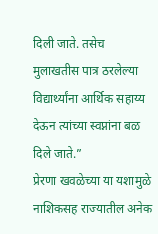दिली जाते. तसेच मुलाखतीस पात्र ठरलेल्या विद्यार्थ्यांना आर्थिक सहाय्य देऊन त्यांच्या स्वप्नांना बळ दिले जाते.”
प्रेरणा खवळेच्या या यशामुळे नाशिकसह राज्यातील अनेक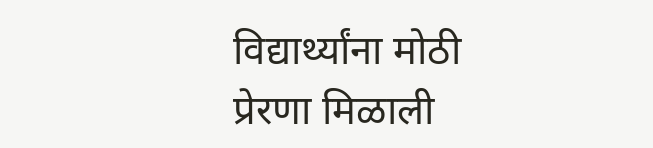विद्यार्थ्यांना मोठी प्रेरणा मिळाली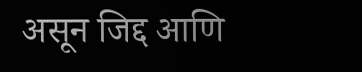असून जिद्द आणि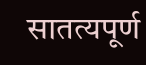सातत्यपूर्ण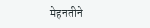मेहनतीने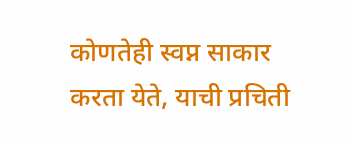कोणतेही स्वप्न साकार करता येते, याची प्रचिती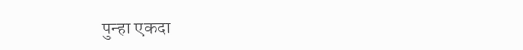पुन्हा एकदा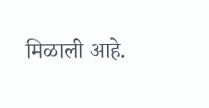मिळाली आहे.